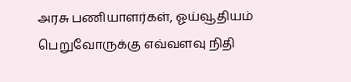அரசு பணியாளர்கள், ஓய்வூதியம் பெறுவோருக்கு எவ்வளவு நிதி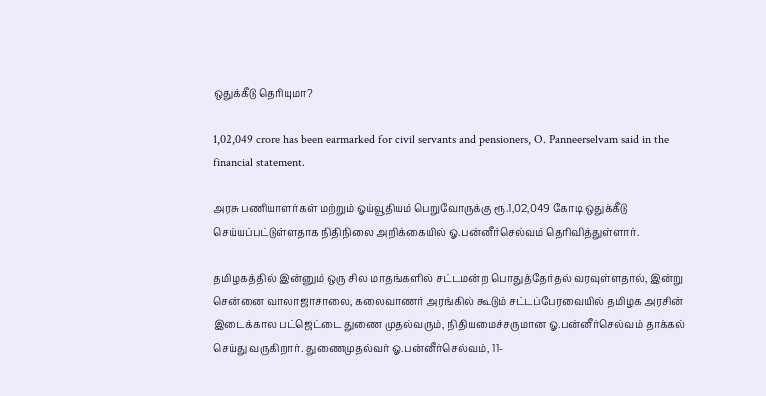ஒதுக்கீடு தெரியுமா?

1,02,049 crore has been earmarked for civil servants and pensioners, O. Panneerselvam said in the financial statement.

அரசு பணியாளர்கள் மற்றும் ஓய்வூதியம் பெறுவோருக்கு ரூ.1,02,049 கோடி ஒதுக்கீடு செய்யப்பட்டுள்ளதாக நிதிநிலை அறிக்கையில் ஓ.பன்னீர்செல்வம் தெரிவித்துள்ளார்.

தமிழகத்தில் இன்னும் ஒரு சில மாதங்களில் சட்டமன்ற பொதுத்தேர்தல் வரவுள்ளதால், இன்று சென்னை வாலாஜாசாலை, கலைவாணர் அரங்கில் கூடும் சட்டப்பேரவையில் தமிழக அரசின் இடைக்கால பட்ஜெட்டை துணை முதல்வரும், நிதியமைச்சருமான ஓ.பன்னீர்செல்வம் தாக்கல் செய்து வருகிறார். துணைமுதல்வர் ஓ.பன்னீர்செல்வம், 11-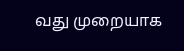வது முறையாக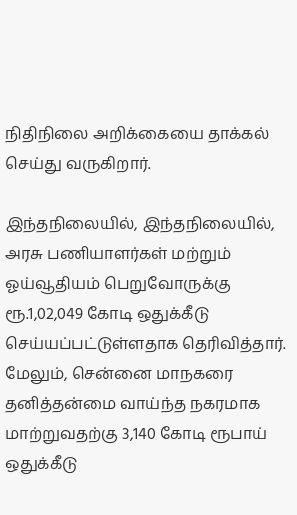நிதிநிலை அறிக்கையை தாக்கல் செய்து வருகிறார்.

இந்தநிலையில், இந்தநிலையில், அரசு பணியாளர்கள் மற்றும் ஓய்வூதியம் பெறுவோருக்கு ரூ.1,02,049 கோடி ஒதுக்கீடு செய்யப்பட்டுள்ளதாக தெரிவித்தார். மேலும், சென்னை மாநகரை தனித்தன்மை வாய்ந்த நகரமாக மாற்றுவதற்கு 3,140 கோடி ரூபாய் ஒதுக்கீடு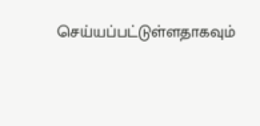செய்யப்பட்டுள்ளதாகவும்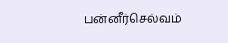பன்னீர்செல்வம்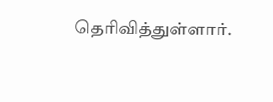தெரிவித்துள்ளார்.